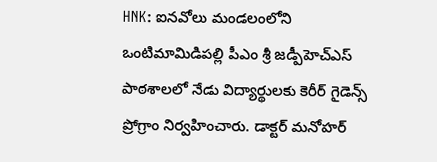HNK: ఐనవోలు మండలంలోని ఒంటిమామిడిపల్లి పీఎం శ్రీ జడ్పీహెచ్ఎస్ పాఠశాలలో నేడు విద్యార్థులకు కెరీర్ గైడెన్స్ ప్రోగ్రాం నిర్వహించారు. డాక్టర్ మనోహర్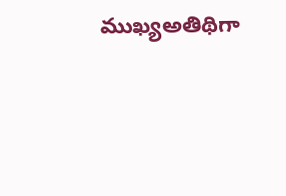ముఖ్యఅతిథిగా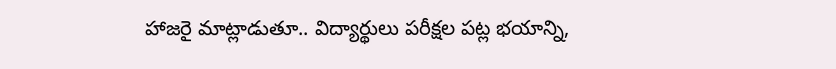హాజరై మాట్లాడుతూ.. విద్యార్థులు పరీక్షల పట్ల భయాన్ని,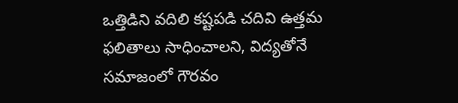ఒత్తిడిని వదిలి కష్టపడి చదివి ఉత్తమ ఫలితాలు సాధించాలని, విద్యతోనే సమాజంలో గౌరవం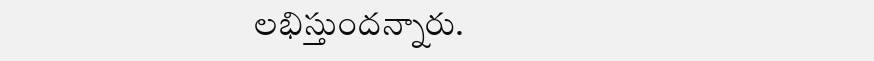లభిస్తుందన్నారు.